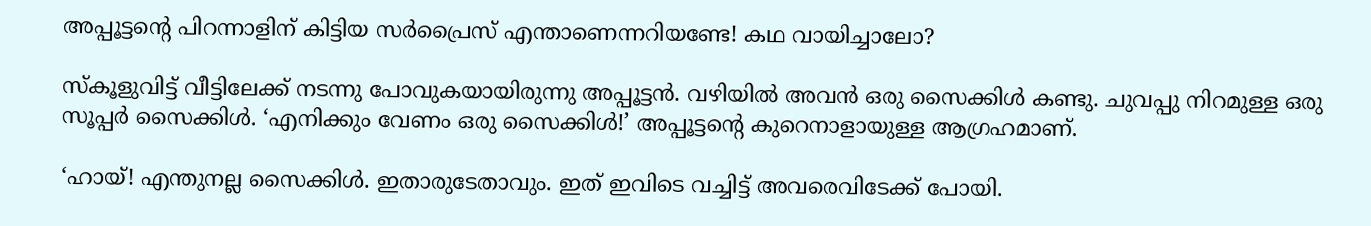അപ്പൂട്ടന്റെ പിറന്നാളിന് കിട്ടിയ സർപ്രൈസ് എന്താണെന്നറിയണ്ടേ! കഥ വായിച്ചാലോ?

സ്‌കൂളുവിട്ട് വീട്ടിലേക്ക് നടന്നു പോവുകയായിരുന്നു അപ്പൂട്ടൻ. വഴിയിൽ അവൻ ഒരു സൈക്കിൾ കണ്ടു. ചുവപ്പു നിറമുള്ള ഒരു സൂപ്പർ സൈക്കിൾ. ‘എനിക്കും വേണം ഒരു സൈക്കിൾ!’ അപ്പൂട്ടന്റെ കുറെനാളായുള്ള ആഗ്രഹമാണ്.

‘ഹായ്! എന്തുനല്ല സൈക്കിൾ. ഇതാരുടേതാവും. ഇത് ഇവിടെ വച്ചിട്ട് അവരെവിടേക്ക് പോയി.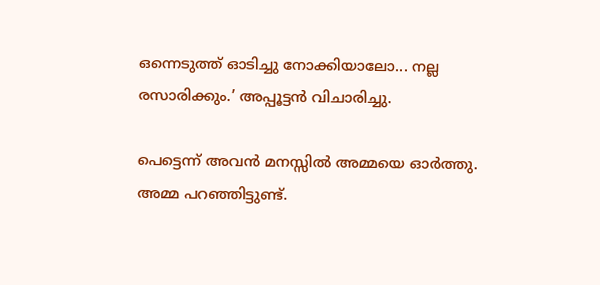ഒന്നെടുത്ത് ഓടിച്ചു നോക്കിയാലോ... നല്ല രസാരിക്കും.’ അപ്പൂട്ടൻ വിചാരിച്ചു.

പെട്ടെന്ന് അവൻ മനസ്സിൽ അമ്മയെ ഓർത്തു. അമ്മ പറഞ്ഞിട്ടുണ്ട്.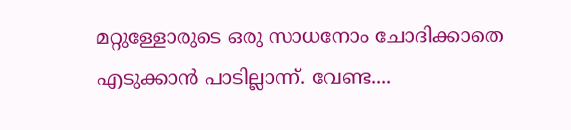മറ്റുള്ളോരുടെ ഒരു സാധനോം ചോദിക്കാതെ എടുക്കാൻ പാടില്ലാന്ന്. വേണ്ട....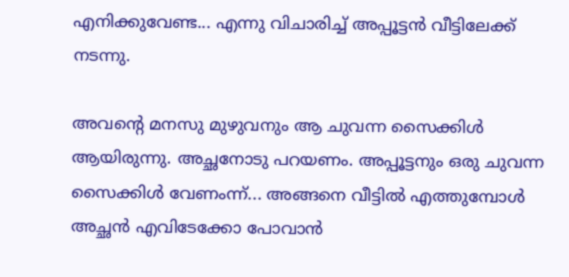എനിക്കുവേണ്ട... എന്നു വിചാരിച്ച് അപ്പൂട്ടൻ വീട്ടിലേക്ക് നടന്നു.

അവന്റെ മനസു മുഴുവനും ആ ചുവന്ന സൈക്കിൾ ആയിരുന്നു. അച്ഛനോടു പറയണം. അപ്പൂട്ടനും ഒരു ചുവന്ന സൈക്കിൾ വേണംന്ന്... അങ്ങനെ വീട്ടിൽ എത്തുമ്പോൾ അച്ഛൻ എവിടേക്കോ പോവാൻ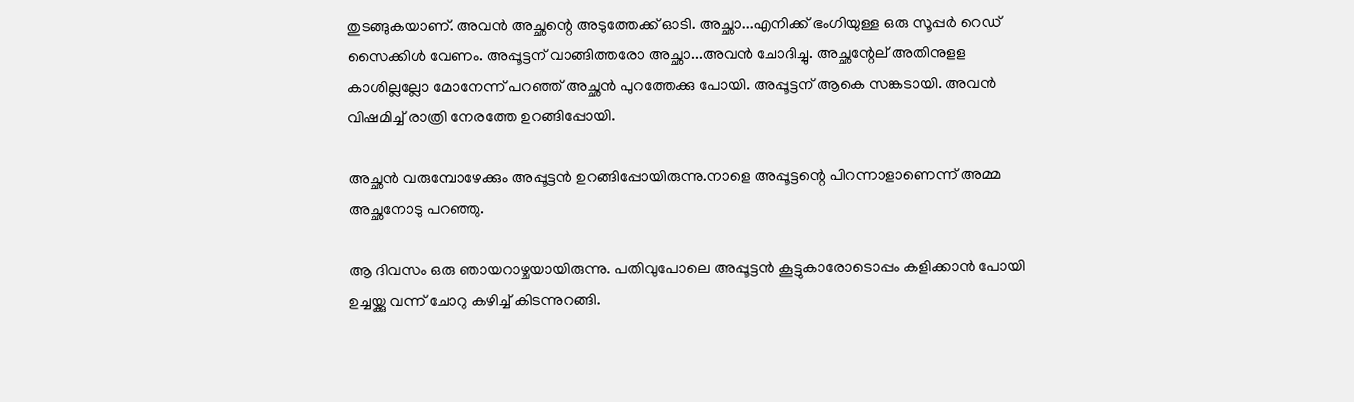തുടങ്ങുകയാണ്. അവൻ അച്ഛന്റെ അടുത്തേക്ക് ഓടി. അച്ഛാ...എനിക്ക് ഭംഗിയുള്ള ഒരു സൂപ്പർ റെഡ് സൈക്കിൾ വേണം. അപ്പൂട്ടന് വാങ്ങിത്തരോ അച്ഛാ...അവൻ ചോദിച്ചു. അച്ഛന്റേല് അതിനുളള കാശില്ലല്ലോ മോനേന്ന് പറഞ്ഞ് അച്ഛൻ പുറത്തേക്കു പോയി. അപ്പൂട്ടന് ആകെ സങ്കടായി. അവൻ വിഷമിച്ച് രാത്രി നേരത്തേ ഉറങ്ങിപ്പോയി.

അച്ഛൻ വരുമ്പോഴേക്കും അപ്പൂട്ടൻ ഉറങ്ങിപ്പോയിരുന്നു.നാളെ അപ്പൂട്ടന്റെ പിറന്നാളാണെന്ന് അമ്മ അച്ഛനോടു പറഞ്ഞു.

ആ ദിവസം ഒരു ഞായറാഴ്ചയായിരുന്നു. പതിവുപോലെ അപ്പൂട്ടൻ കൂട്ടുകാരോടൊപ്പം കളിക്കാൻ പോയി ഉച്ചയ്ക്കു വന്ന് ചോറു കഴിച്ച് കിടന്നുറങ്ങി.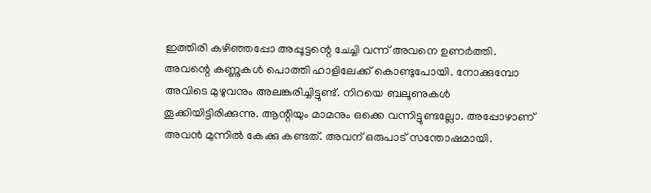ഇത്തിരി കഴിഞ്ഞപ്പോ അപ്പൂട്ടന്റെ ചേച്ചി വന്ന് അവനെ ഉണർത്തി. അവന്റെ കണ്ണുകൾ പൊത്തി ഹാളിലേക്ക് കൊണ്ടുപോയി. നോക്കുമ്പോ അവിടെ മുഴുവനും അലങ്കരിച്ചിട്ടുണ്ട്. നിറയെ ബലൂണുകൾ തൂക്കിയിട്ടിരിക്കുന്നു. ആന്റിയും മാമനും ഒക്കെ വന്നിട്ടുണ്ടല്ലോ. അപ്പോഴാണ് അവൻ മുന്നിൽ കേക്കു കണ്ടത്. അവന് ഒരുപാട് സന്തോഷമായി.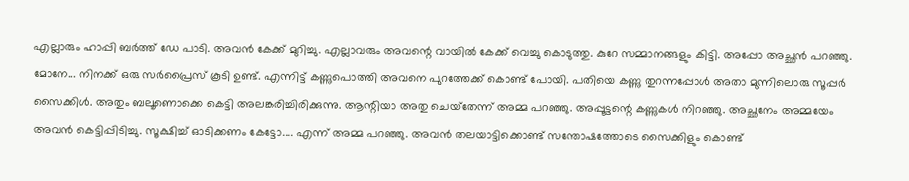എല്ലാരും ഹാപ്പി ബർത്ത് ഡേ പാടി. അവൻ കേക്ക് മുറിച്ചു. എല്ലാവരും അവന്റെ വായിൽ കേക്ക് വെച്ചു കൊടുത്തു. കുറേ സമ്മാനങ്ങളും കിട്ടി. അപ്പോ അച്ഛൻ പറഞ്ഞു. മോനേ... നിനക്ക് ഒരു സർപ്രൈസ് കൂടി ഉണ്ട്. എന്നിട്ട് കണ്ണുപൊത്തി അവനെ പുറത്തേക്ക് കൊണ്ട് പോയി. പതിയെ കണ്ണു തുറന്നപ്പോൾ അതാ മുന്നിലൊരു സൂപ്പർ സൈക്കിൾ. അതും ബലൂണൊക്കെ കെട്ടി അലങ്കരിച്ചിരിക്കുന്നു. ആന്റിയാ അതു ചെയ്‌തേന്ന് അമ്മ പറഞ്ഞു. അപ്പൂട്ടന്റെ കണ്ണുകൾ നിറഞ്ഞു. അച്ഛനേം അമ്മയേം അവൻ കെട്ടിപ്പിടിച്ചു. സൂക്ഷിച്ച് ഓടിക്കണം കേട്ടോ.... എന്ന് അമ്മ പറഞ്ഞു. അവൻ തലയാട്ടിക്കൊണ്ട് സന്തോഷത്തോടെ സൈക്കിളും കൊണ്ട്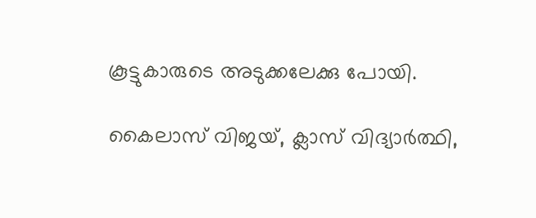കൂട്ടുകാരുടെ അടുക്കലേക്കു പോയി.

കൈലാസ് വിജയ്, ക്ലാസ് വിദ്യാർത്ഥി,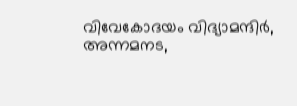വിവേകോദയം വിദ്യാമന്ദിർ, അന്നമനട,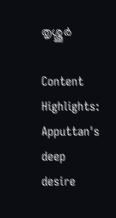തൃശ്ശൂർ

Content Highlights: Apputtan's deep desire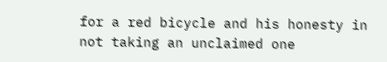for a red bicycle and his honesty in not taking an unclaimed one